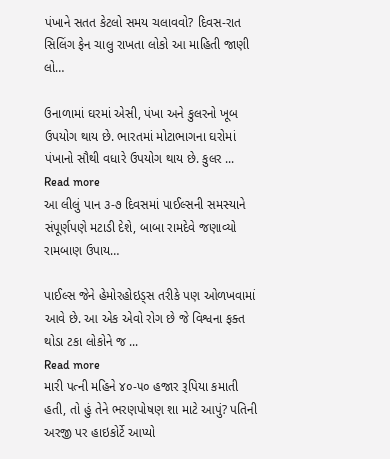પંખાને સતત કેટલો સમય ચલાવવો? દિવસ-રાત સિલિંગ ફેન ચાલુ રાખતા લોકો આ માહિતી જાણી લો…

ઉનાળામાં ઘરમાં એસી, પંખા અને કુલરનો ખૂબ ઉપયોગ થાય છે. ભારતમાં મોટાભાગના ઘરોમાં પંખાનો સૌથી વધારે ઉપયોગ થાય છે. કુલર ...
Read more
આ લીલું પાન ૩-૭ દિવસમાં પાઈલ્સની સમસ્યાને સંપૂર્ણપણે મટાડી દેશે, બાબા રામદેવે જણાવ્યો રામબાણ ઉપાય…

પાઈલ્સ જેને હેમોરહોઇડ્સ તરીકે પણ ઓળખવામાં આવે છે. આ એક એવો રોગ છે જે વિશ્વના ફક્ત થોડા ટકા લોકોને જ ...
Read more
મારી પત્ની મહિને ૪૦-૫૦ હજાર રૂપિયા કમાતી હતી, તો હું તેને ભરણપોષણ શા માટે આપું? પતિની અરજી પર હાઇકોર્ટે આપ્યો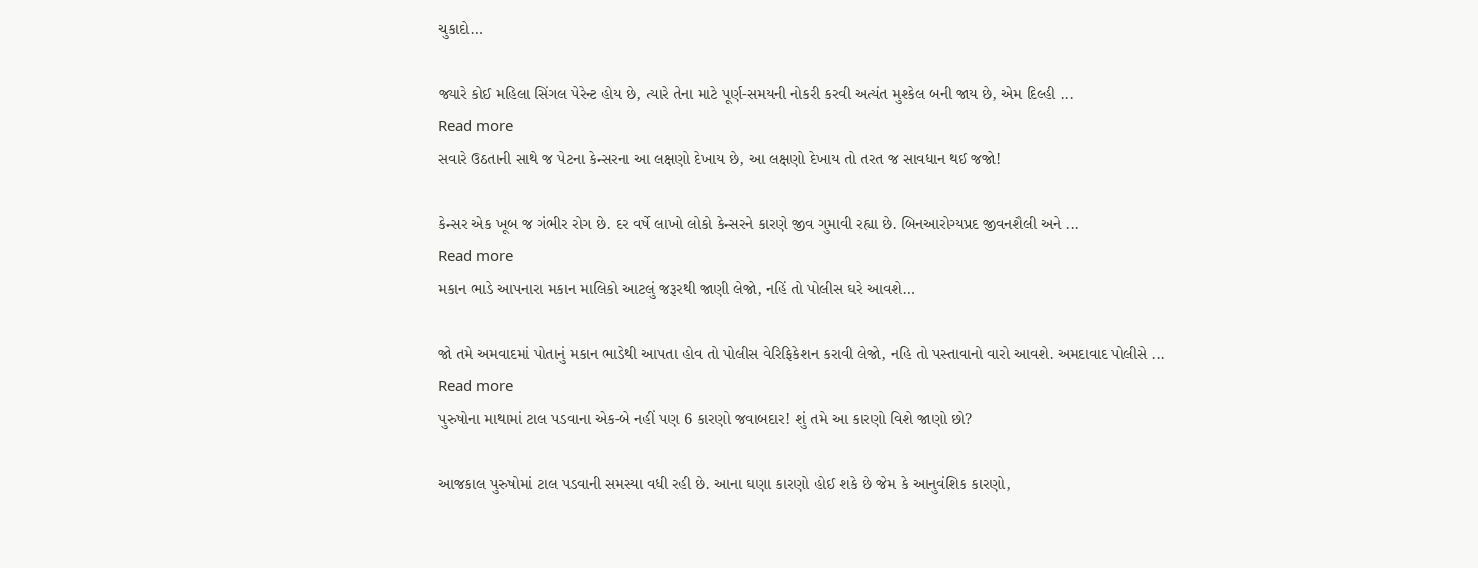ચુકાદો…

જ્યારે કોઈ મહિલા સિંગલ પેરેન્ટ હોય છે, ત્યારે તેના માટે પૂર્ણ-સમયની નોકરી કરવી અત્યંત મુશ્કેલ બની જાય છે, એમ દિલ્હી ...
Read more
સવારે ઉઠતાની સાથે જ પેટના કેન્સરના આ લક્ષણો દેખાય છે, આ લક્ષણો દેખાય તો તરત જ સાવધાન થઈ જજો!

કેન્સર એક ખૂબ જ ગંભીર રોગ છે. દર વર્ષે લાખો લોકો કેન્સરને કારણે જીવ ગુમાવી રહ્યા છે. બિનઆરોગ્યપ્રદ જીવનશૈલી અને ...
Read more
મકાન ભાડે આપનારા મકાન માલિકો આટલું જરૂરથી જાણી લેજો, નહિં તો પોલીસ ઘરે આવશે…

જો તમે અમવાદમાં પોતાનું મકાન ભાડેથી આપતા હોવ તો પોલીસ વેરિફિકેશન કરાવી લેજો, નહિ તો પસ્તાવાનો વારો આવશે. અમદાવાદ પોલીસે ...
Read more
પુરુષોના માથામાં ટાલ પડવાના એક-બે નહીં પણ 6 કારણો જવાબદાર! શું તમે આ કારણો વિશે જાણો છો?

આજકાલ પુરુષોમાં ટાલ પડવાની સમસ્યા વધી રહી છે. આના ઘણા કારણો હોઈ શકે છે જેમ કે આનુવંશિક કારણો,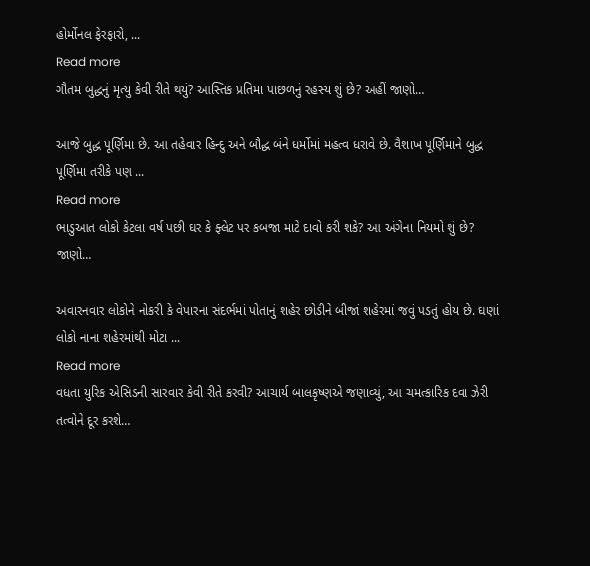હોર્મોનલ ફેરફારો, ...
Read more
ગૌતમ બુદ્ધનું મૃત્યુ કેવી રીતે થયું? આસ્તિક પ્રતિમા પાછળનું રહસ્ય શું છે? અહીં જાણો…

આજે બુદ્ધ પૂર્ણિમા છે. આ તહેવાર હિન્દુ અને બૌદ્ધ બંને ધર્મોમાં મહત્વ ધરાવે છે. વૈશાખ પૂર્ણિમાને બુદ્ધ પૂર્ણિમા તરીકે પણ ...
Read more
ભાડુઆત લોકો કેટલા વર્ષ પછી ઘર કે ફ્લેટ પર કબજા માટે દાવો કરી શકે? આ અંગેના નિયમો શું છે? જાણો…

અવારનવાર લોકોને નોકરી કે વેપારના સંદર્ભમાં પોતાનું શહેર છોડીને બીજાં શહેરમાં જવું પડતું હોય છે. ઘણાં લોકો નાના શહેરમાંથી મોટા ...
Read more
વધતા યુરિક એસિડની સારવાર કેવી રીતે કરવી? આચાર્ય બાલકૃષ્ણએ જણાવ્યું, આ ચમત્કારિક દવા ઝેરી તત્વોને દૂર કરશે…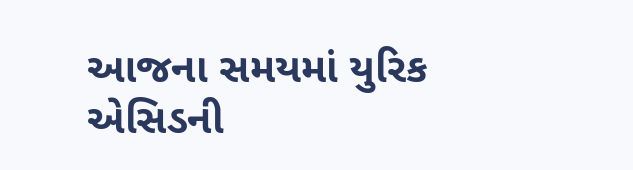આજના સમયમાં યુરિક એસિડની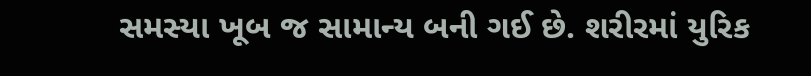સમસ્યા ખૂબ જ સામાન્ય બની ગઈ છે. શરીરમાં યુરિક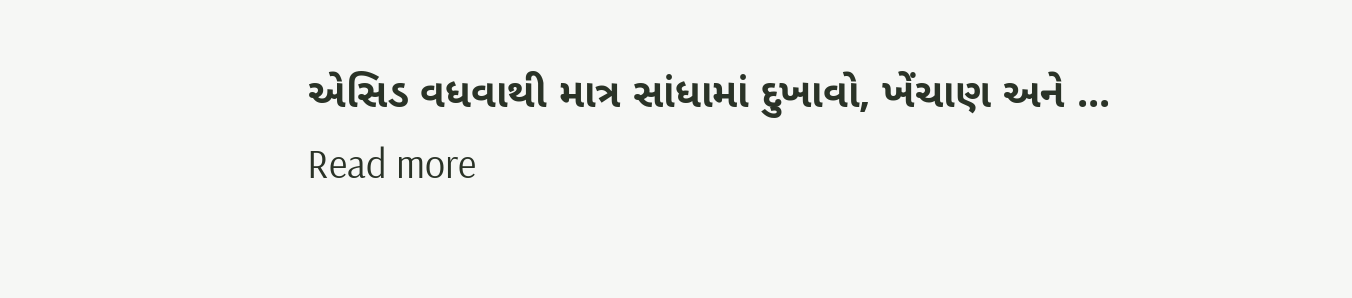એસિડ વધવાથી માત્ર સાંધામાં દુખાવો, ખેંચાણ અને ...
Read more